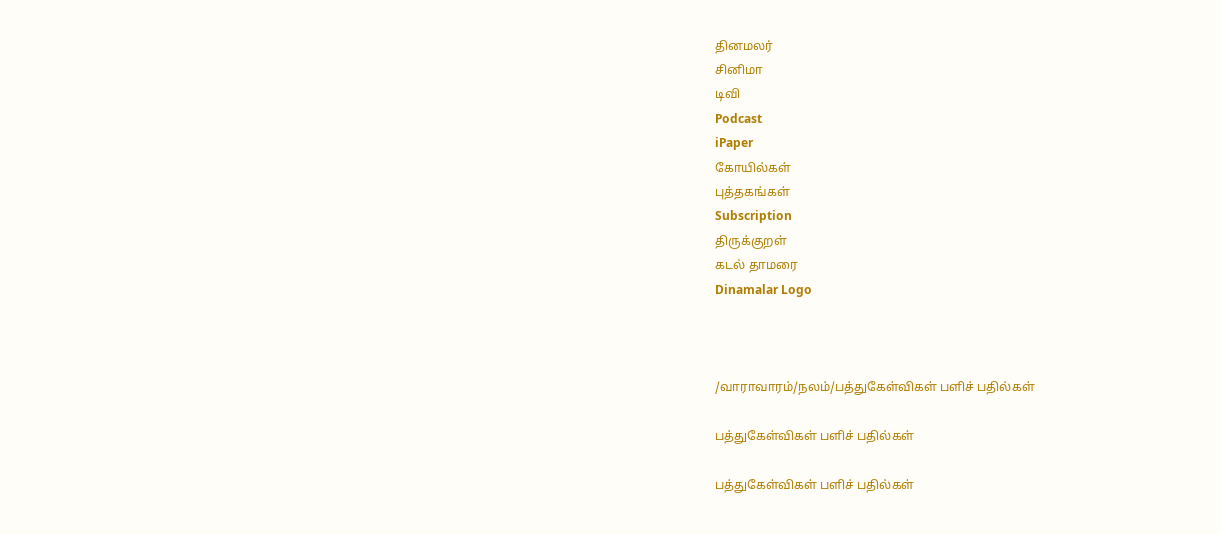தினமலர்
சினிமா
டிவி
Podcast
iPaper
கோயில்கள்
புத்தகங்கள்
Subscription
திருக்குறள்
கடல் தாமரை
Dinamalar Logo



/வாராவாரம்/நலம்/பத்துகேள்விகள் பளிச் பதில்கள்

பத்துகேள்விகள் பளிச் பதில்கள்

பத்துகேள்விகள் பளிச் பதில்கள்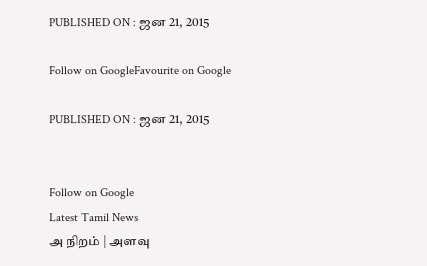PUBLISHED ON : ஜன 21, 2015

Follow on GoogleFavourite on Google

PUBLISHED ON : ஜன 21, 2015


Follow on Google
Latest Tamil News
அ நிறம் | அளவு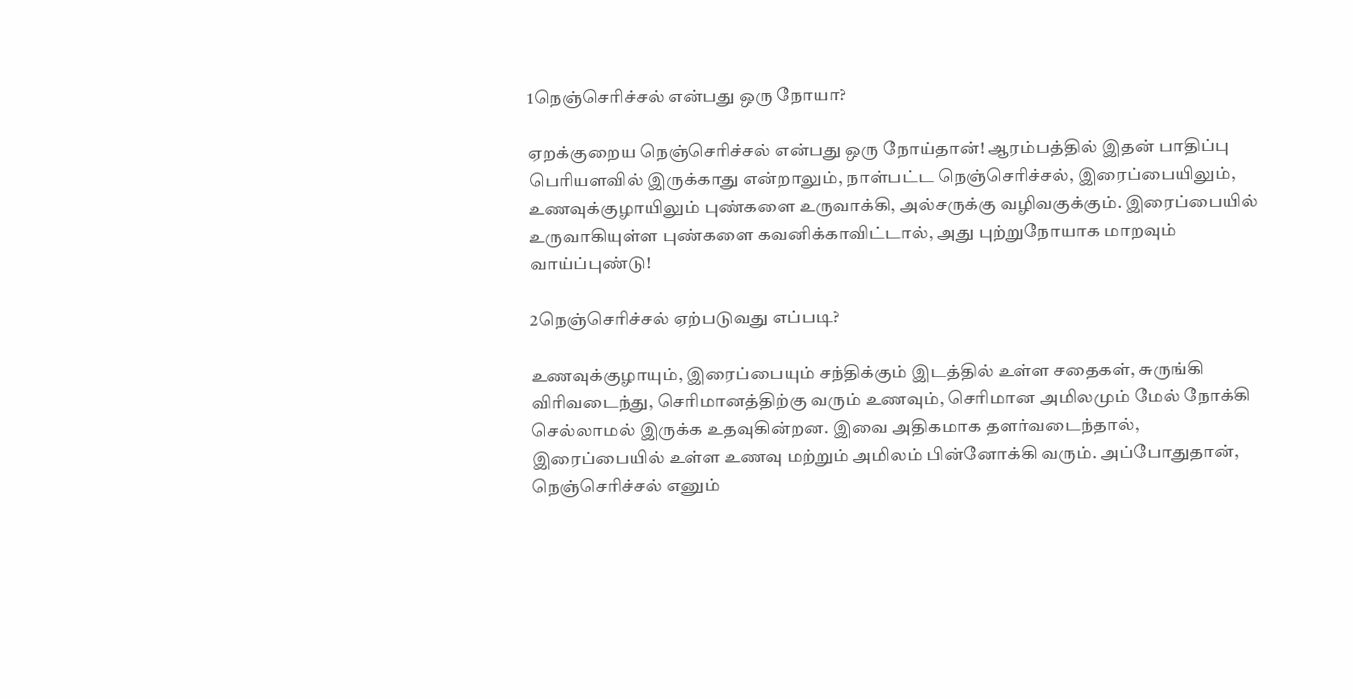1நெஞ்செரிச்சல் என்பது ஒரு நோயா?

ஏறக்குறைய நெஞ்செரிச்சல் என்பது ஒரு நோய்தான்! ஆரம்பத்தில் இதன் பாதிப்பு பெரியளவில் இருக்காது என்றாலும், நாள்பட்ட நெஞ்செரிச்சல், இரைப்பையிலும், உணவுக்குழாயிலும் புண்களை உருவாக்கி, அல்சருக்கு வழிவகுக்கும். இரைப்பையில் உருவாகியுள்ள புண்களை கவனிக்காவிட்டால், அது புற்றுநோயாக மாறவும் வாய்ப்புண்டு!

2நெஞ்செரிச்சல் ஏற்படுவது எப்படி?

உணவுக்குழாயும், இரைப்பையும் சந்திக்கும் இடத்தில் உள்ள சதைகள், சுருங்கி விரிவடைந்து, செரிமானத்திற்கு வரும் உணவும், செரிமான அமிலமும் மேல் நோக்கி செல்லாமல் இருக்க உதவுகின்றன. இவை அதிகமாக தளர்வடைந்தால், இரைப்பையில் உள்ள உணவு மற்றும் அமிலம் பின்னோக்கி வரும். அப்போதுதான், நெஞ்செரிச்சல் எனும்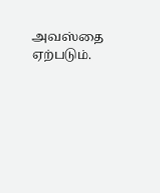அவஸ்தை ஏற்படும்.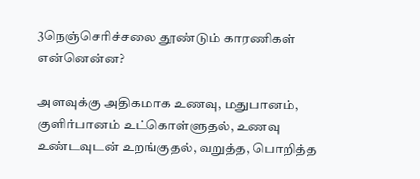3நெஞ்செரிச்சலை தூண்டும் காரணிகள் என்னென்ன?

அளவுக்கு அதிகமாக உணவு, மதுபானம், குளிர்பானம் உட்கொள்ளுதல், உணவு உண்டவுடன் உறங்குதல், வறுத்த, பொறித்த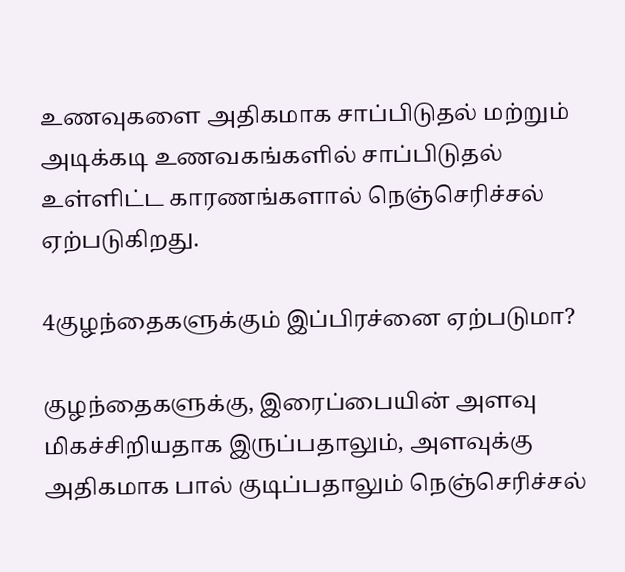உணவுகளை அதிகமாக சாப்பிடுதல் மற்றும் அடிக்கடி உணவகங்களில் சாப்பிடுதல் உள்ளிட்ட காரணங்களால் நெஞ்செரிச்சல் ஏற்படுகிறது.

4குழந்தைகளுக்கும் இப்பிரச்னை ஏற்படுமா?

குழந்தைகளுக்கு, இரைப்பையின் அளவு மிகச்சிறியதாக இருப்பதாலும், அளவுக்கு அதிகமாக பால் குடிப்பதாலும் நெஞ்செரிச்சல்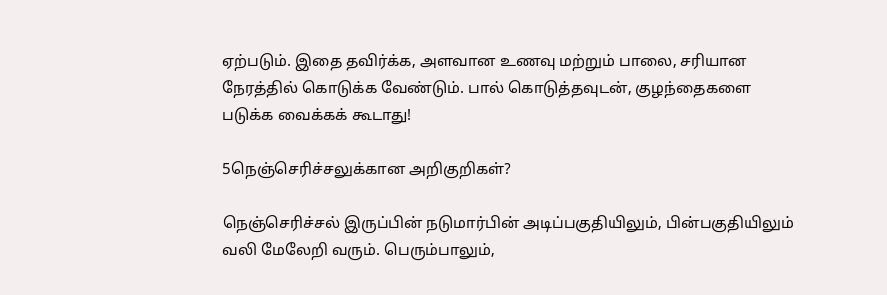ஏற்படும். இதை தவிர்க்க, அளவான உணவு மற்றும் பாலை, சரியான நேரத்தில் கொடுக்க வேண்டும். பால் கொடுத்தவுடன், குழந்தைகளை படுக்க வைக்கக் கூடாது!

5நெஞ்செரிச்சலுக்கான அறிகுறிகள்?

நெஞ்செரிச்சல் இருப்பின் நடுமார்பின் அடிப்பகுதியிலும், பின்பகுதியிலும் வலி மேலேறி வரும். பெரும்பாலும்,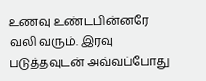உணவு உண்டபின்னரே வலி வரும். இரவு படுத்தவுடன் அவ்வப்போது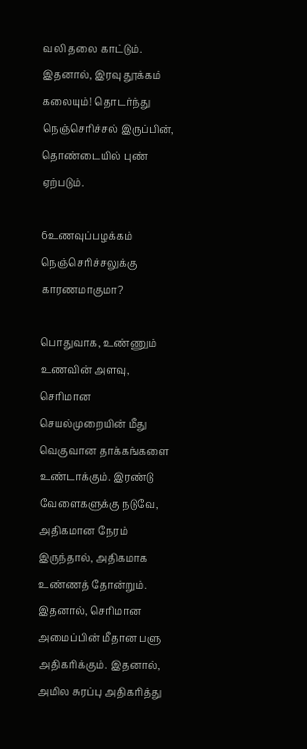வலி தலை காட்டும். இதனால், இரவு தூக்கம் கலையும்! தொடர்ந்து நெஞ்செரிச்சல் இருப்பின், தொண்டையில் புண் ஏற்படும்.

6உணவுப்பழக்கம் நெஞ்செரிச்சலுக்கு காரணமாகுமா?

பொதுவாக, உண்ணும் உணவின் அளவு, செரிமான செயல்முறையின் மீது வெகுவான தாக்கங்களை உண்டாக்கும். இரண்டு வேளைகளுக்கு நடுவே, அதிகமான நேரம் இருந்தால், அதிகமாக உண்ணத் தோன்றும். இதனால், செரிமான அமைப்பின் மீதான பளு அதிகரிக்கும். இதனால், அமில சுரப்பு அதிகரித்து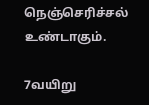நெஞ்செரிச்சல் உண்டாகும்.

7வயிறு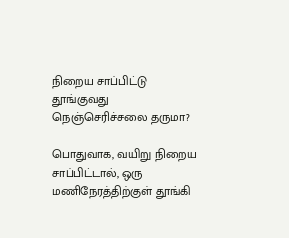நிறைய சாப்பிட்டு தூங்குவது நெஞ்செரிச்சலை தருமா?

பொதுவாக, வயிறு நிறைய சாப்பிட்டால், ஒரு மணிநேரத்திற்குள் தூங்கி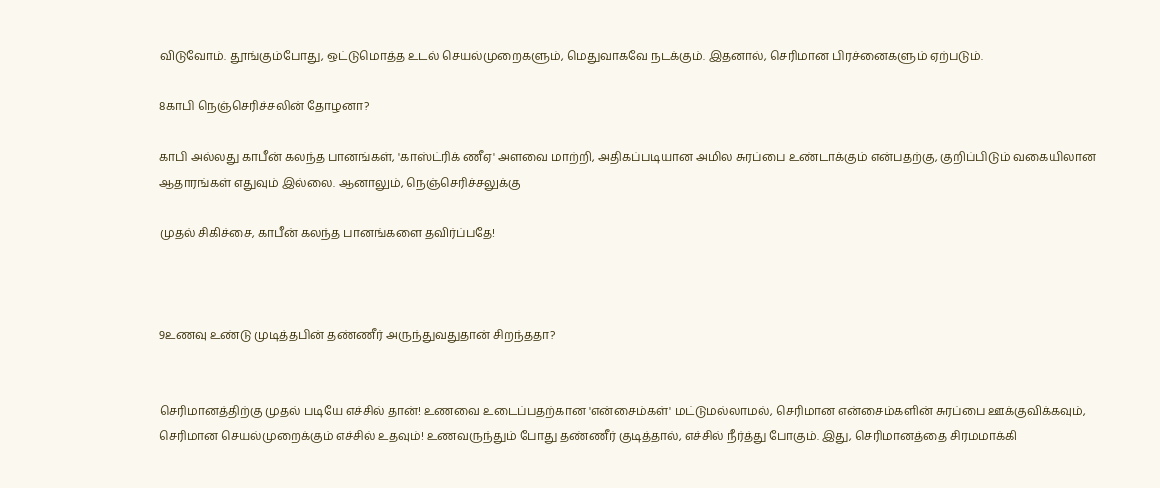விடுவோம். தூங்கும்போது, ஒட்டுமொத்த உடல் செயல்முறைகளும், மெதுவாகவே நடக்கும். இதனால், செரிமான பிரச்னைகளும் ஏற்படும்.

8காபி நெஞ்செரிச்சலின் தோழனா?

காபி அல்லது காபீன் கலந்த பானங்கள், 'காஸ்ட்ரிக் ணீஏ' அளவை மாற்றி, அதிகப்படியான அமில சுரப்பை உண்டாக்கும் என்பதற்கு, குறிப்பிடும் வகையிலான ஆதாரங்கள் எதுவும் இல்லை. ஆனாலும், நெஞ்செரிச்சலுக்கு

முதல் சிகிச்சை, காபீன் கலந்த பானங்களை தவிர்ப்பதே!



9உணவு உண்டு முடித்தபின் தண்ணீர் அருந்துவதுதான் சிறந்ததா?


செரிமானத்திற்கு முதல் படியே எச்சில் தான்! உணவை உடைப்பதற்கான 'என்சைம்கள்' மட்டுமல்லாமல், செரிமான என்சைம்களின் சுரப்பை ஊக்குவிக்கவும், செரிமான செயல்முறைக்கும் எச்சில் உதவும்! உணவருந்தும் போது தண்ணீர் குடித்தால், எச்சில் நீர்த்து போகும். இது, செரிமானத்தை சிரமமாக்கி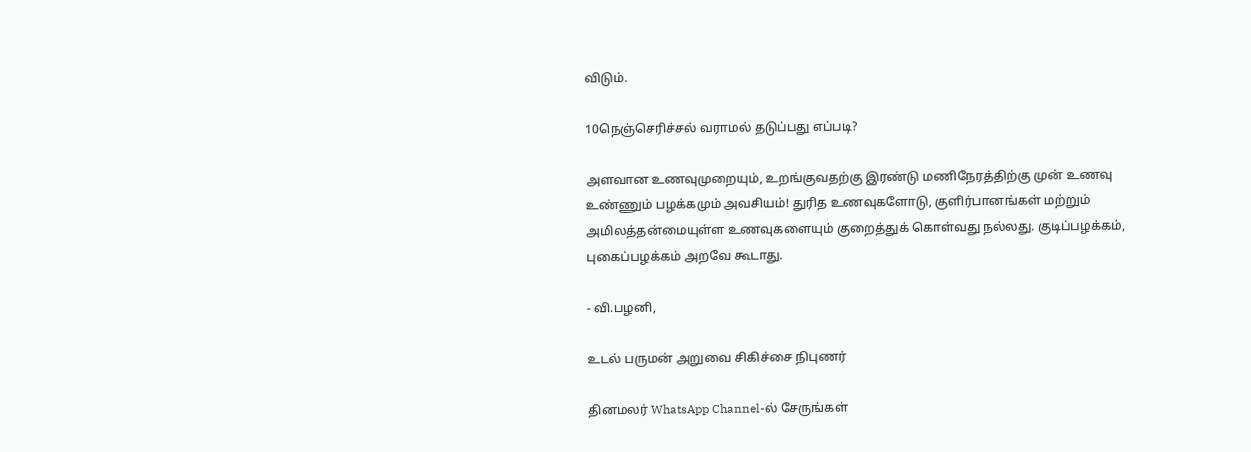விடும்.

10நெஞ்செரிச்சல் வராமல் தடுப்பது எப்படி?

அளவான உணவுமுறையும், உறங்குவதற்கு இரண்டு மணிநேரத்திற்கு முன் உணவு உண்ணும் பழக்கமும் அவசியம்! துரித உணவுகளோடு, குளிர்பானங்கள் மற்றும் அமிலத்தன்மையுள்ள உணவுகளையும் குறைத்துக் கொள்வது நல்லது. குடிப்பழக்கம், புகைப்பழக்கம் அறவே கூடாது.

- வி.பழனி,

உடல் பருமன் அறுவை சிகிச்சை நிபுணர்

தினமலர் WhatsApp Channel-ல் சேருங்கள்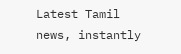Latest Tamil news, instantly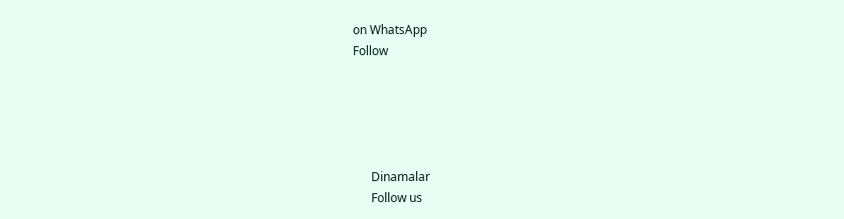on WhatsApp
Follow





      Dinamalar
      Follow us